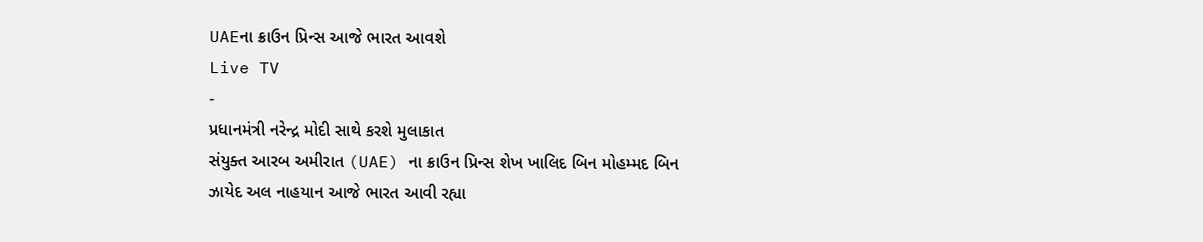UAEના ક્રાઉન પ્રિન્સ આજે ભારત આવશે
Live TV
-
પ્રધાનમંત્રી નરેન્દ્ર મોદી સાથે કરશે મુલાકાત
સંયુક્ત આરબ અમીરાત (UAE) ના ક્રાઉન પ્રિન્સ શેખ ખાલિદ બિન મોહમ્મદ બિન ઝાયેદ અલ નાહયાન આજે ભારત આવી રહ્યા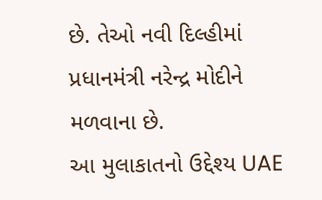છે. તેઓ નવી દિલ્હીમાં પ્રધાનમંત્રી નરેન્દ્ર મોદીને મળવાના છે.
આ મુલાકાતનો ઉદ્દેશ્ય UAE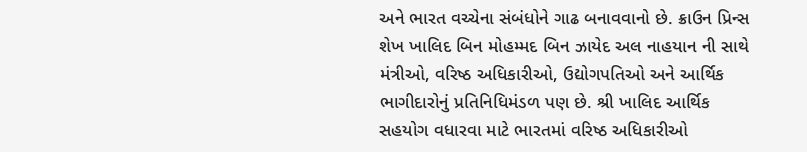અને ભારત વચ્ચેના સંબંધોને ગાઢ બનાવવાનો છે. ક્રાઉન પ્રિન્સ શેખ ખાલિદ બિન મોહમ્મદ બિન ઝાયેદ અલ નાહયાન ની સાથે મંત્રીઓ, વરિષ્ઠ અધિકારીઓ, ઉદ્યોગપતિઓ અને આર્થિક ભાગીદારોનું પ્રતિનિધિમંડળ પણ છે. શ્રી ખાલિદ આર્થિક સહયોગ વધારવા માટે ભારતમાં વરિષ્ઠ અધિકારીઓ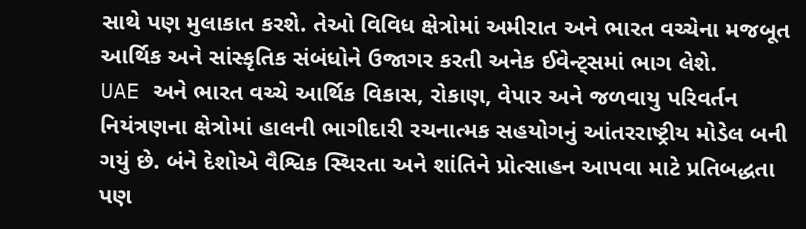સાથે પણ મુલાકાત કરશે. તેઓ વિવિધ ક્ષેત્રોમાં અમીરાત અને ભારત વચ્ચેના મજબૂત આર્થિક અને સાંસ્કૃતિક સંબંધોને ઉજાગર કરતી અનેક ઈવેન્ટ્સમાં ભાગ લેશે.
UAE અને ભારત વચ્ચે આર્થિક વિકાસ, રોકાણ, વેપાર અને જળવાયુ પરિવર્તન નિયંત્રણના ક્ષેત્રોમાં હાલની ભાગીદારી રચનાત્મક સહયોગનું આંતરરાષ્ટ્રીય મોડેલ બની ગયું છે. બંને દેશોએ વૈશ્વિક સ્થિરતા અને શાંતિને પ્રોત્સાહન આપવા માટે પ્રતિબદ્ધતા પણ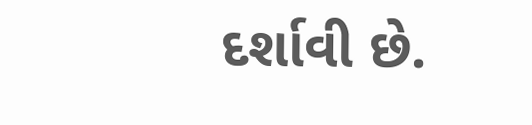દર્શાવી છે.